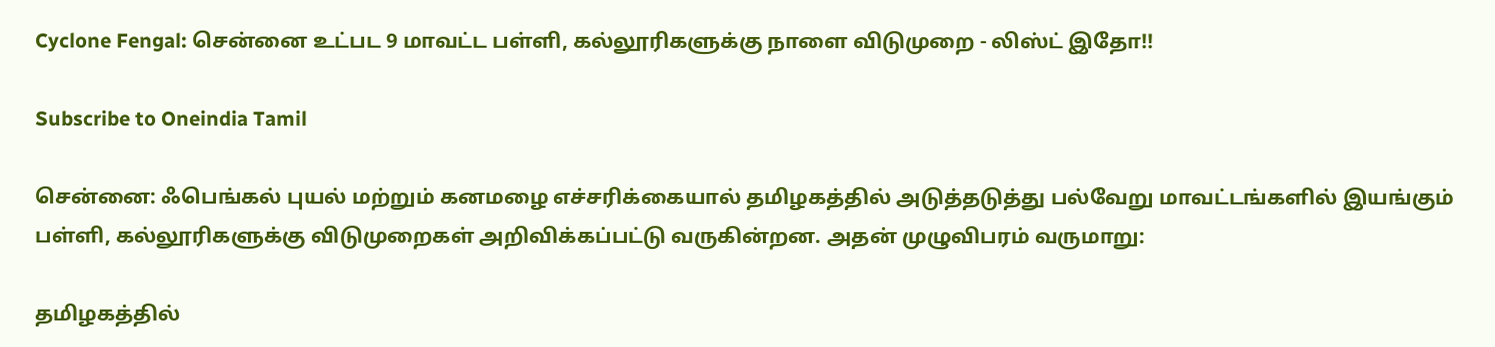Cyclone Fengal: சென்னை உட்பட 9 மாவட்ட பள்ளி, கல்லூரிகளுக்கு நாளை விடுமுறை - லிஸ்ட் இதோ!!

Subscribe to Oneindia Tamil

சென்னை: ஃபெங்கல் புயல் மற்றும் கனமழை எச்சரிக்கையால் தமிழகத்தில் அடுத்தடுத்து பல்வேறு மாவட்டங்களில் இயங்கும் பள்ளி, கல்லூரிகளுக்கு விடுமுறைகள் அறிவிக்கப்பட்டு வருகின்றன. அதன் முழுவிபரம் வருமாறு:

தமிழகத்தில்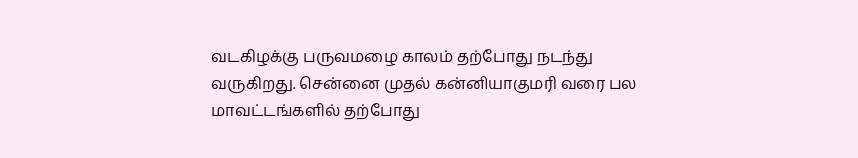வடகிழக்கு பருவமழை காலம் தற்போது நடந்து வருகிறது. சென்னை முதல் கன்னியாகுமரி வரை பல மாவட்டங்களில் தற்போது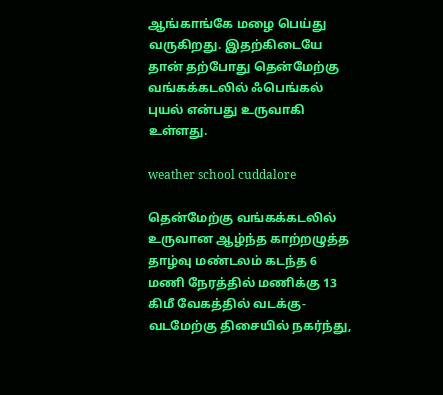ஆங்காங்கே மழை பெய்து வருகிறது. இதற்கிடையே தான் தற்போது தென்மேற்கு வங்கக்கடலில் ஃபெங்கல் புயல் என்பது உருவாகி உள்ளது.

weather school cuddalore

தென்மேற்கு வங்கக்கடலில் உருவான ஆழ்ந்த காற்றழுத்த தாழ்வு மண்டலம் கடந்த 6 மணி நேரத்தில் மணிக்கு 13 கிமீ வேகத்தில் வடக்கு-வடமேற்கு திசையில் நகர்ந்து,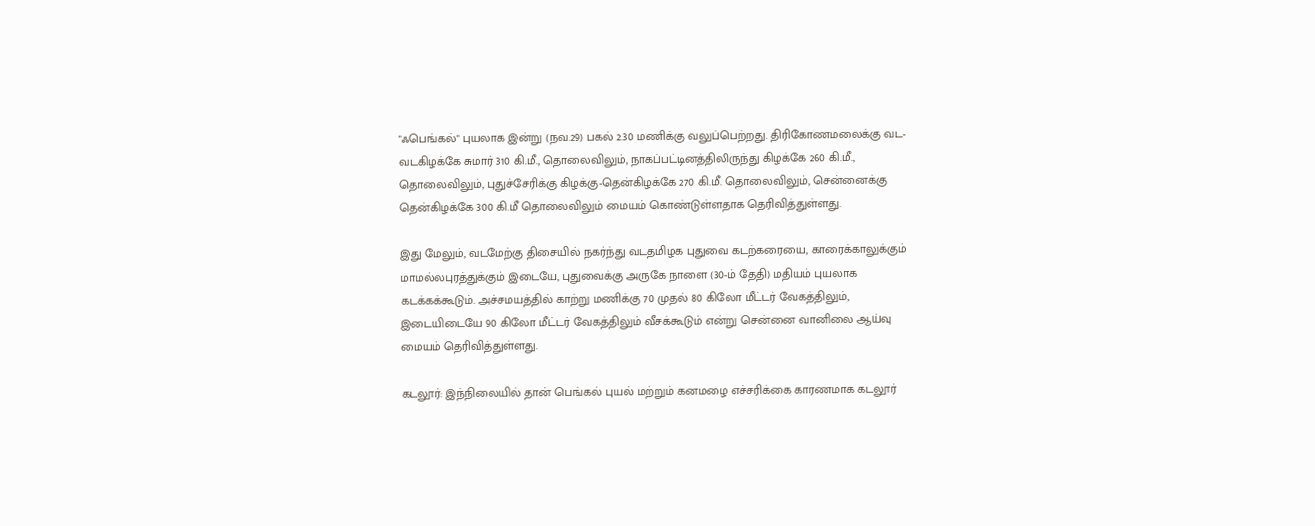"ஃபெங்கல்" புயலாக இன்று (நவ.29) பகல் 2.30 மணிக்கு வலுப்பெற்றது. திரிகோணமலைக்கு வட-வடகிழக்கே சுமார் 310 கி.மீ., தொலைவிலும், நாகப்பட்டினத்திலிருந்து கிழக்கே 260 கி.மீ., தொலைவிலும், புதுச்சேரிக்கு கிழக்கு-தென்கிழக்கே 270 கி.மீ. தொலைவிலும், சென்னைக்கு தென்கிழக்கே 300 கி.மீ தொலைவிலும் மையம் கொண்டுள்ளதாக தெரிவித்துள்ளது.

இது மேலும், வடமேற்கு திசையில் நகர்ந்து வடதமிழக புதுவை கடற்கரையை, காரைக்காலுக்கும் மாமல்லபுரத்துக்கும் இடையே, புதுவைக்கு அருகே நாளை (30-ம் தேதி) மதியம் புயலாக கடக்கக்கூடும். அச்சமயத்தில் காற்று மணிக்கு 70 முதல் 80 கிலோ மீட்டர் வேகத்திலும், இடையிடையே 90 கிலோ மீட்டர் வேகத்திலும் வீசக்கூடும் என்று சென்னை வானிலை ஆய்வு மையம் தெரிவித்துள்ளது.

கடலூர்: இந்நிலையில் தான் பெங்கல் புயல் மற்றும் கனமழை எச்சரிக்கை காரணமாக கடலூர்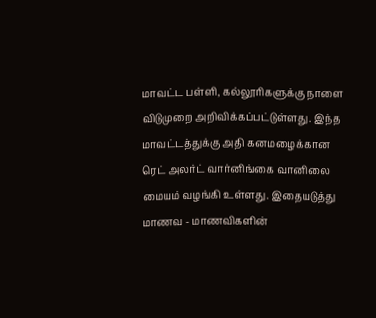மாவட்ட பள்ளி, கல்லூரிகளுக்கு நாளை விடுமுறை அறிவிக்கப்பட்டுள்ளது. இந்த மாவட்டத்துக்கு அதி கனமழைக்கான ரெட் அலர்ட் வார்னிங்கை வானிலை மையம் வழங்கி உள்ளது. இதையடுத்து மாணவ - மாணவிகளின்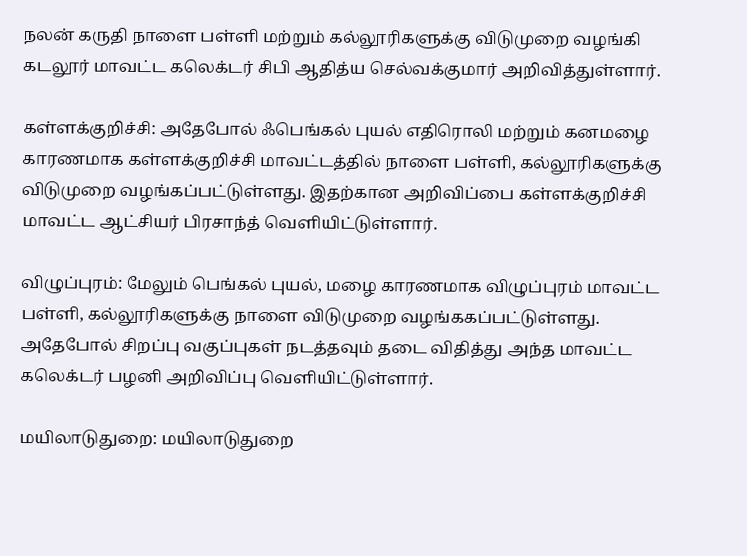நலன் கருதி நாளை பள்ளி மற்றும் கல்லூரிகளுக்கு விடுமுறை வழங்கி கடலூர் மாவட்ட கலெக்டர் சிபி ஆதித்ய செல்வக்குமார் அறிவித்துள்ளார்.

கள்ளக்குறிச்சி: அதேபோல் ஃபெங்கல் புயல் எதிரொலி மற்றும் கனமழை காரணமாக கள்ளக்குறிச்சி மாவட்டத்தில் நாளை பள்ளி, கல்லூரிகளுக்கு விடுமுறை வழங்கப்பட்டுள்ளது. இதற்கான அறிவிப்பை கள்ளக்குறிச்சி மாவட்ட ஆட்சியர் பிரசாந்த் வெளியிட்டுள்ளார்.

விழுப்புரம்: மேலும் பெங்கல் புயல், மழை காரணமாக விழுப்புரம் மாவட்ட பள்ளி, கல்லூரிகளுக்கு நாளை விடுமுறை வழங்ககப்பட்டுள்ளது. அதேபோல் சிறப்பு வகுப்புகள் நடத்தவும் தடை விதித்து அந்த மாவட்ட கலெக்டர் பழனி அறிவிப்பு வெளியிட்டுள்ளார்.

மயிலாடுதுறை: மயிலாடுதுறை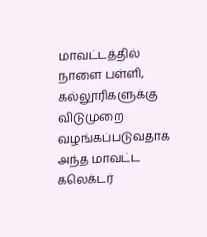மாவட்டத்தில் நாளை பள்ளி, கல்லூரிகளுக்கு விடுமுறை வழங்கப்படுவதாக அந்த மாவட்ட கலெக்டர்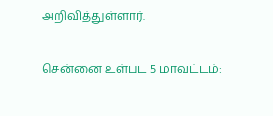அறிவித்துள்ளார்.

சென்னை உள்பட 5 மாவட்டம்: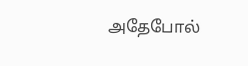அதேபோல்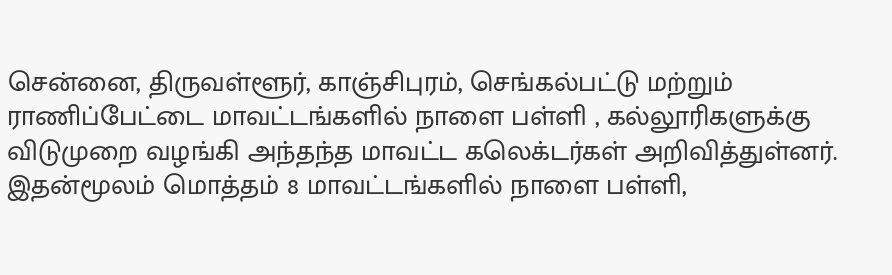சென்னை, திருவள்ளூர், காஞ்சிபுரம், செங்கல்பட்டு மற்றும் ராணிப்பேட்டை மாவட்டங்களில் நாளை பள்ளி , கல்லூரிகளுக்கு விடுமுறை வழங்கி அந்தந்த மாவட்ட கலெக்டர்கள் அறிவித்துள்னர். இதன்மூலம் மொத்தம் 8 மாவட்டங்களில் நாளை பள்ளி,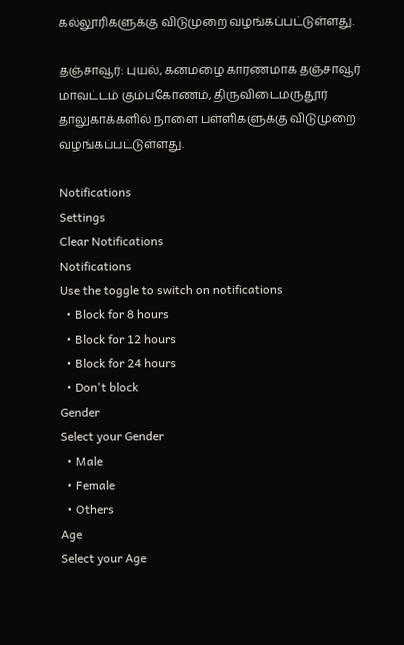கல்லூரிகளுக்கு விடுமுறை வழங்கப்பட்டுள்ளது.

தஞ்சாவூர்: புயல், கனமழை காரணமாக தஞ்சாவூர் மாவட்டம் கும்பகோணம், திருவிடைமருதூர் தாலுகாக்களில் நாளை பள்ளிகளுக்கு விடுமுறை வழங்கப்பட்டுள்ளது.

Notifications
Settings
Clear Notifications
Notifications
Use the toggle to switch on notifications
  • Block for 8 hours
  • Block for 12 hours
  • Block for 24 hours
  • Don't block
Gender
Select your Gender
  • Male
  • Female
  • Others
Age
Select your Age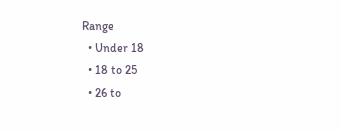Range
  • Under 18
  • 18 to 25
  • 26 to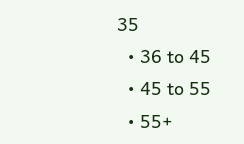35
  • 36 to 45
  • 45 to 55
  • 55+